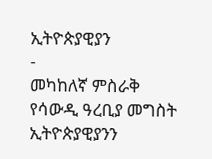ኢትዮጵያዊያን
-
መካከለኛ ምስራቅ
የሳውዲ ዓረቢያ መግስት ኢትዮጵያዊያንን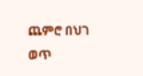ጨምሮ በህገ ወጥ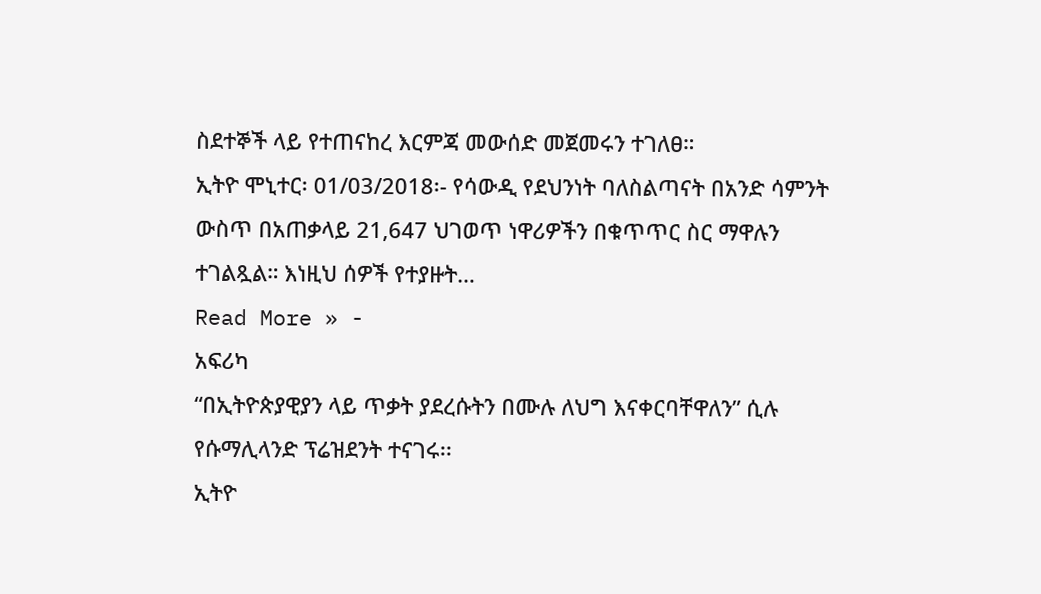ስደተኞች ላይ የተጠናከረ እርምጃ መውሰድ መጀመሩን ተገለፀ።
ኢትዮ ሞኒተር፡ 01/03/2018፡- የሳውዲ የደህንነት ባለስልጣናት በአንድ ሳምንት ውስጥ በአጠቃላይ 21,647 ህገወጥ ነዋሪዎችን በቁጥጥር ስር ማዋሉን ተገልጿል። እነዚህ ሰዎች የተያዙት…
Read More » -
አፍሪካ
“በኢትዮጵያዊያን ላይ ጥቃት ያደረሱትን በሙሉ ለህግ እናቀርባቸዋለን” ሲሉ የሱማሊላንድ ፕሬዝደንት ተናገሩ፡፡
ኢትዮ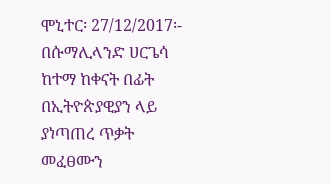ሞኒተር፡ 27/12/2017፡- በሱማሊላንድ ሀርጌሳ ከተማ ከቀናት በፊት በኢትዮጵያዊያን ላይ ያነጣጠረ ጥቃት መፈፀሙን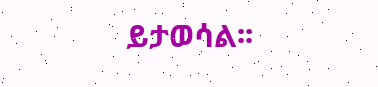ይታወሳል፡፡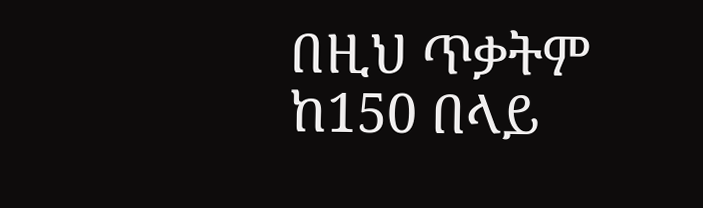በዚህ ጥቃትም ከ150 በላይ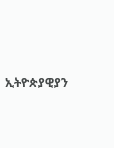ኢትዮጵያዊያን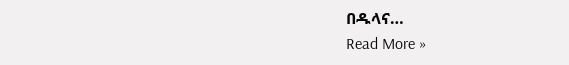በዱላና…
Read More »